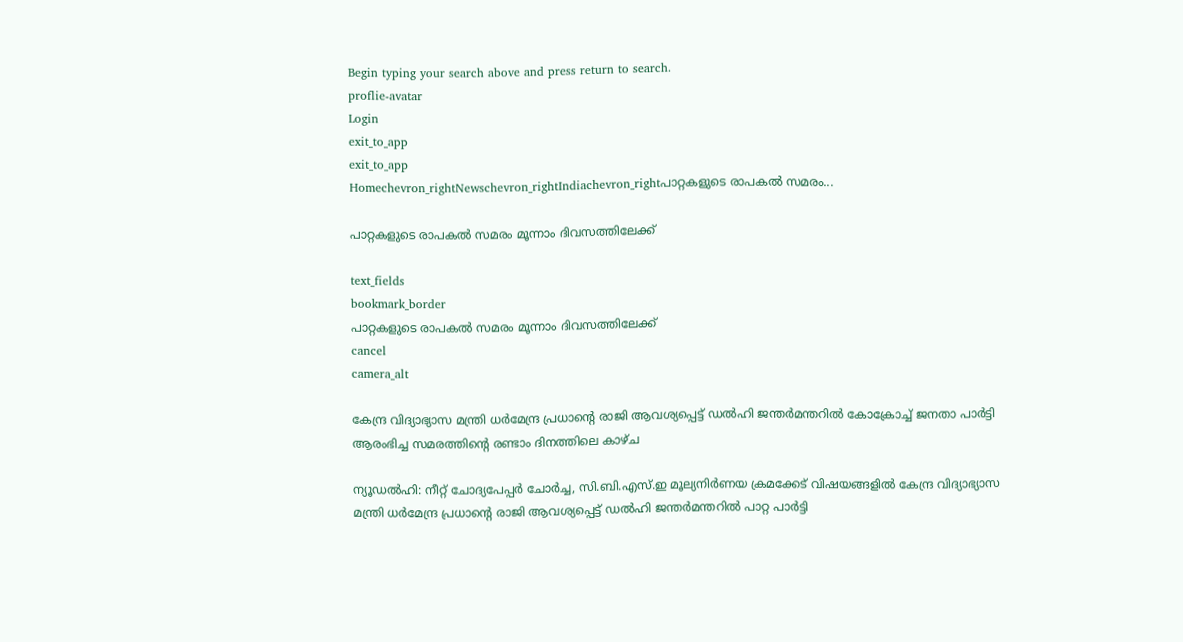Begin typing your search above and press return to search.
proflie-avatar
Login
exit_to_app
exit_to_app
Homechevron_rightNewschevron_rightIndiachevron_rightപാറ്റകളുടെ രാപകൽ സമരം...

പാറ്റകളുടെ രാപകൽ സമരം മൂന്നാം ദിവസത്തിലേക്ക്

text_fields
bookmark_border
പാറ്റകളുടെ രാപകൽ സമരം മൂന്നാം ദിവസത്തിലേക്ക്
cancel
camera_alt

കേന്ദ്ര വിദ്യാഭ്യാസ മന്ത്രി ധർമേന്ദ്ര പ്രധാന്റെ രാജി ആവശ്യപ്പെട്ട് ഡൽഹി ജന്തർമന്തറിൽ കോക്രോച്ച് ജനതാ പാർട്ടി ആരംഭിച്ച സമരത്തിന്‍റെ രണ്ടാം ദിനത്തിലെ കാഴ്ച

ന്യൂഡൽഹി: നീറ്റ് ചോദ്യപേപ്പർ ചോർച്ച, സി.ബി.എസ്.ഇ മൂല്യനിർണയ ക്രമക്കേട് വിഷയങ്ങളിൽ കേന്ദ്ര വിദ്യാഭ്യാസ മന്ത്രി ധർമേന്ദ്ര പ്രധാന്റെ രാജി ആവശ്യപ്പെട്ട് ഡൽഹി ജന്തർമന്തറിൽ പാറ്റ പാർട്ടി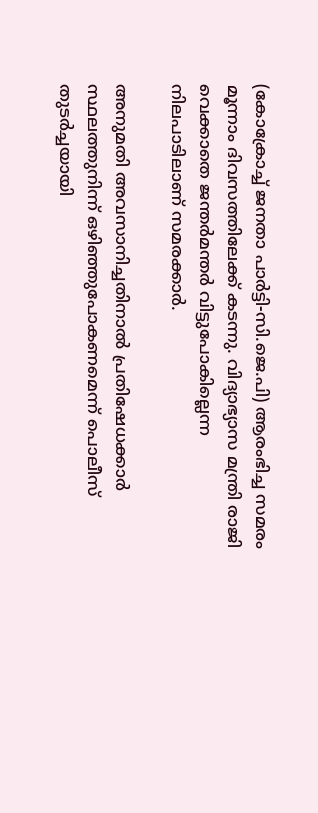(കോക്രോച്ച് ജനതാ പാർട്ടി-സി.ജെ.പി) ആരംഭിച്ച സമരം മൂന്നാം ദിവസത്തിലേക്ക് കടന്നു. വിദ്യാഭ്യാസ മന്ത്രി രാജി വെക്കാതെ ജന്തർമന്തർ വിട്ടുപോകില്ലെന്ന നിലപാടിലാണ് സമരക്കാർ.

അനുമതി അവസാനിച്ചതിനാൽ പ്രതിഷേധക്കാർ സ്ഥലത്തുനിന്ന് ഒഴിഞ്ഞുപോകണമെന്ന് പൊലീസ് തുടർച്ചയായി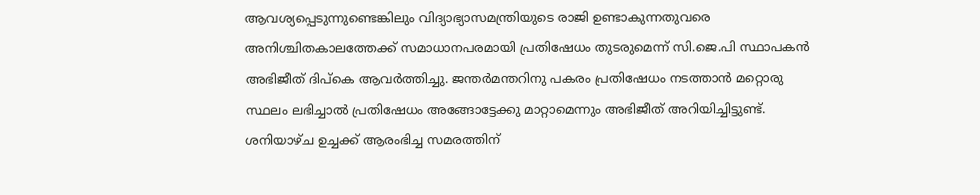ആവശ്യപ്പെടുന്നുണ്ടെങ്കിലും വിദ്യാഭ്യാസമന്ത്രിയുടെ രാജി ഉണ്ടാകുന്നതുവരെ അനിശ്ചിതകാലത്തേക്ക് സമാധാനപരമായി പ്രതിഷേധം തുടരുമെന്ന് സി.ജെ.പി സ്ഥാപകൻ അഭിജീത് ദിപ്കെ ആവർത്തിച്ചു. ജന്തർമന്തറിനു പകരം പ്രതിഷേധം നടത്താൻ മറ്റൊരു സ്ഥലം ലഭിച്ചാൽ പ്രതിഷേധം അങ്ങോട്ടേക്കു മാറ്റാമെന്നും അഭിജീത് അറിയിച്ചിട്ടുണ്ട്. ശനിയാഴ്ച ഉച്ചക്ക് ആരംഭിച്ച സമരത്തിന്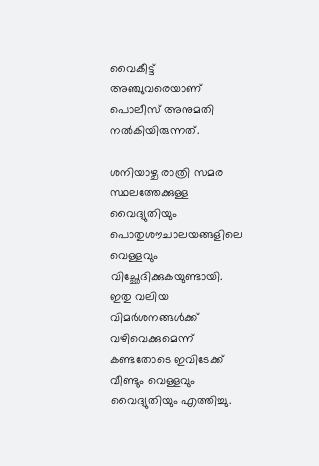വൈകീട്ട് അഞ്ചുവരെയാണ് പൊലീസ് അനുമതി നൽകിയിരുന്നത്.

ശനിയാഴ്ച രാത്രി സമര സ്ഥലത്തേക്കുള്ള വൈദ്യുതിയും പൊതുശൗചാലയങ്ങളിലെ വെള്ളവും വിച്ഛേദിക്കുകയുണ്ടായി. ഇതു വലിയ വിമർശനങ്ങൾക്ക് വഴിവെക്കുമെന്ന് കണ്ടതോടെ ഇവിടേക്ക് വീണ്ടും വെള്ളവും വൈദ്യുതിയും എത്തിച്ചു.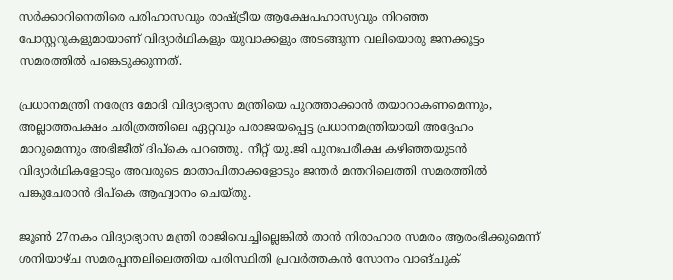സർക്കാറിനെതിരെ പരിഹാസവും രാഷ്ട്രീയ ആക്ഷേപഹാസ്യവും നിറഞ്ഞ പോസ്റ്ററുകളുമായാണ് വിദ്യാർഥികളും യുവാക്കളും അടങ്ങുന്ന വലിയൊരു ജനക്കൂട്ടം സമരത്തിൽ പങ്കെടുക്കുന്നത്.

പ്രധാനമന്ത്രി നരേന്ദ്ര മോദി വിദ്യാഭ്യാസ മന്ത്രിയെ പുറത്താക്കാൻ തയാറാകണമെന്നും, അല്ലാത്തപക്ഷം ചരിത്രത്തിലെ ഏറ്റവും പരാജയപ്പെട്ട പ്രധാനമന്ത്രിയായി അദ്ദേഹം മാറുമെന്നും അഭിജീത് ദിപ്കെ പറഞ്ഞു. നീറ്റ് യു.ജി പുനഃപരീക്ഷ കഴിഞ്ഞയുടൻ വിദ്യാർഥികളോടും അവരുടെ മാതാപിതാക്കളോടും ജന്തർ മന്തറിലെത്തി സമരത്തിൽ പങ്കുചേരാൻ ദിപ്കെ ആഹ്വാനം ചെയ്തു.

ജൂൺ 27നകം വിദ്യാഭ്യാസ മന്ത്രി രാജിവെച്ചില്ലെങ്കിൽ താൻ നിരാഹാര സമരം ആരംഭിക്കുമെന്ന് ശനിയാഴ്ച സമരപ്പന്തലിലെത്തിയ പരിസ്ഥിതി പ്രവർത്തകൻ സോനം വാങ്ചുക്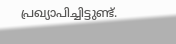പ്രഖ്യാപിച്ചിട്ടുണ്ട്.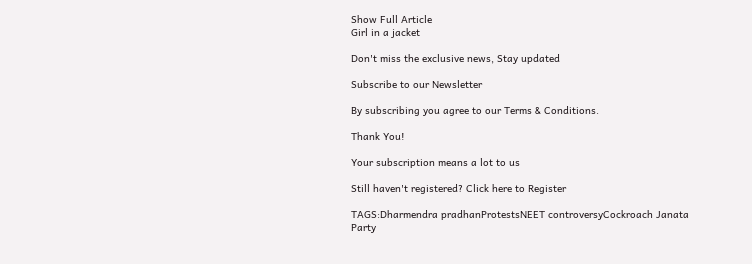Show Full Article
Girl in a jacket

Don't miss the exclusive news, Stay updated

Subscribe to our Newsletter

By subscribing you agree to our Terms & Conditions.

Thank You!

Your subscription means a lot to us

Still haven't registered? Click here to Register

TAGS:Dharmendra pradhanProtestsNEET controversyCockroach Janata Party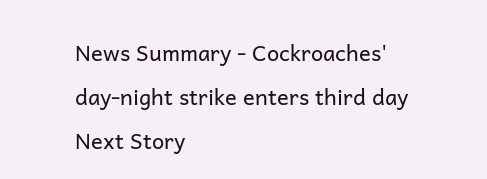News Summary - Cockroaches' day-night strike enters third day
Next Story